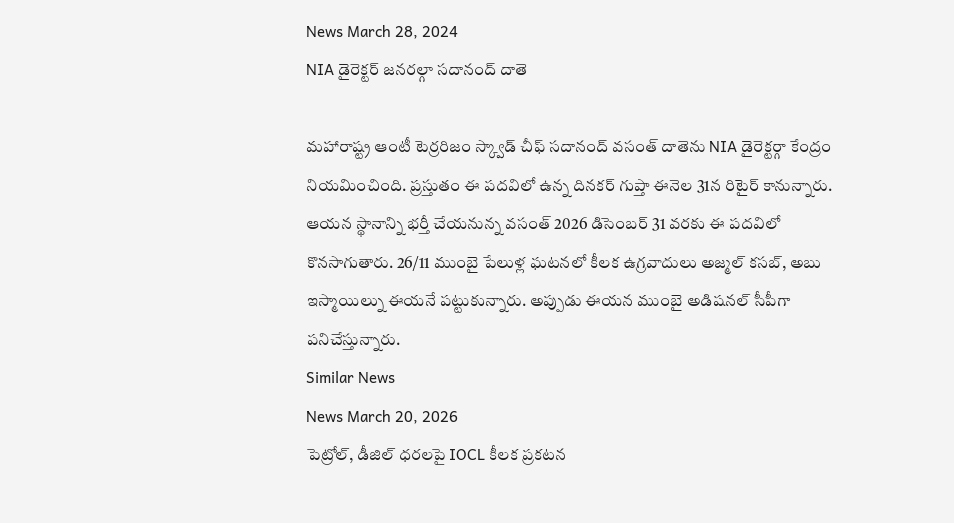News March 28, 2024
NIA డైరెక్టర్ జనరల్గా సదానంద్ దాతె

మహారాష్ట్ర ఆంటీ టెర్రరిజం స్క్వాడ్ చీఫ్ సదానంద్ వసంత్ దాతెను NIA డైరెక్టర్గా కేంద్రం నియమించింది. ప్రస్తుతం ఈ పదవిలో ఉన్న దినకర్ గుప్తా ఈనెల 31న రిటైర్ కానున్నారు. ఆయన స్థానాన్ని భర్తీ చేయనున్న వసంత్ 2026 డిసెంబర్ 31 వరకు ఈ పదవిలో కొనసాగుతారు. 26/11 ముంబై పేలుళ్ల ఘటనలో కీలక ఉగ్రవాదులు అజ్మల్ కసబ్, అబు ఇస్మాయిల్ను ఈయనే పట్టుకున్నారు. అప్పుడు ఈయన ముంబై అడిషనల్ సీపీగా పనిచేస్తున్నారు.
Similar News
News March 20, 2026
పెట్రోల్, డీజిల్ ధరలపై IOCL కీలక ప్రకటన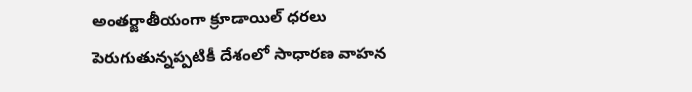అంతర్జాతీయంగా క్రూడాయిల్ ధరలు పెరుగుతున్నప్పటికీ దేశంలో సాధారణ వాహన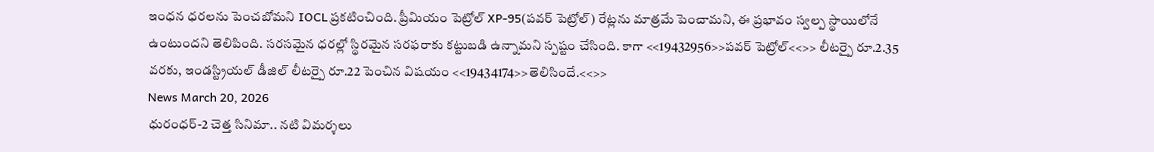ఇంధన ధరలను పెంచబోమని IOCL ప్రకటించింది. ప్రీమియం పెట్రోల్ XP-95(పవర్ పెట్రోల్) రేట్లను మాత్రమే పెంచామని, ఈ ప్రభావం స్వల్ప స్థాయిలోనే ఉంటుందని తెలిపింది. సరసమైన ధరల్లో స్థిరమైన సరఫరాకు కట్టుబడి ఉన్నామని స్పష్టం చేసింది. కాగా <<19432956>>పవర్ పెట్రోల్<<>> లీటర్పై రూ.2.35 వరకు, ఇండస్ట్రియల్ డీజిల్ లీటర్పై రూ.22 పెంచిన విషయం <<19434174>>తెలిసిందే.<<>>
News March 20, 2026
ధురంధర్-2 చెత్త సినిమా.. నటి విమర్శలు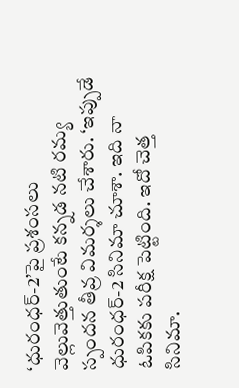‘ధురంధర్-2’పై ప్రశంసలు వెల్లువెత్తుతుంటే కన్నడ నటి రమ్య స్పందన తీవ్ర విమర్శలు చేశారు. ‘ఇప్పుడే ధురంధర్-2 సినిమా చూశా. ఇది నా ఓపికకు పరీక్ష పెట్టింది. ఇదో చెత్త సినిమా.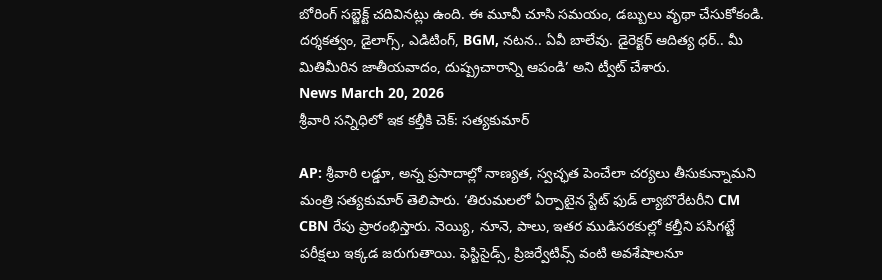బోరింగ్ సబ్జెక్ట్ చదివినట్లు ఉంది. ఈ మూవీ చూసి సమయం, డబ్బులు వృథా చేసుకోకండి. దర్శకత్వం, డైలాగ్స్, ఎడిటింగ్, BGM, నటన.. ఏవీ బాలేవు. డైరెక్టర్ ఆదిత్య ధర్.. మీ మితిమీరిన జాతీయవాదం, దుష్ప్రచారాన్ని ఆపండి’ అని ట్వీట్ చేశారు.
News March 20, 2026
శ్రీవారి సన్నిధిలో ఇక కల్తీకి చెక్: సత్యకుమార్

AP: శ్రీవారి లడ్డూ, అన్న ప్రసాదాల్లో నాణ్యత, స్వచ్ఛత పెంచేలా చర్యలు తీసుకున్నామని మంత్రి సత్యకుమార్ తెలిపారు. ‘తిరుమలలో ఏర్పాటైన స్టేట్ ఫుడ్ ల్యాబొరేటరీని CM CBN రేపు ప్రారంభిస్తారు. నెయ్యి, నూనె, పాలు, ఇతర ముడిసరకుల్లో కల్తీని పసిగట్టే పరీక్షలు ఇక్కడ జరుగుతాయి. ఫెస్టిసైడ్స్, ప్రిజర్వేటివ్స్ వంటి అవశేషాలనూ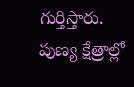గుర్తిస్తారు. పుణ్య క్షేత్రాల్లో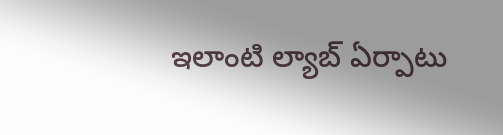ఇలాంటి ల్యాబ్ ఏర్పాటు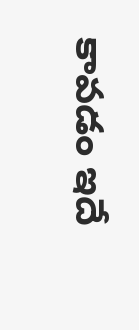కావడం ఇదే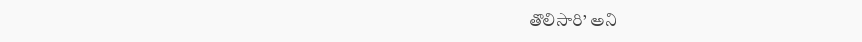తొలిసారి’ అని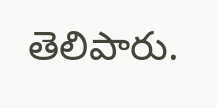తెలిపారు.